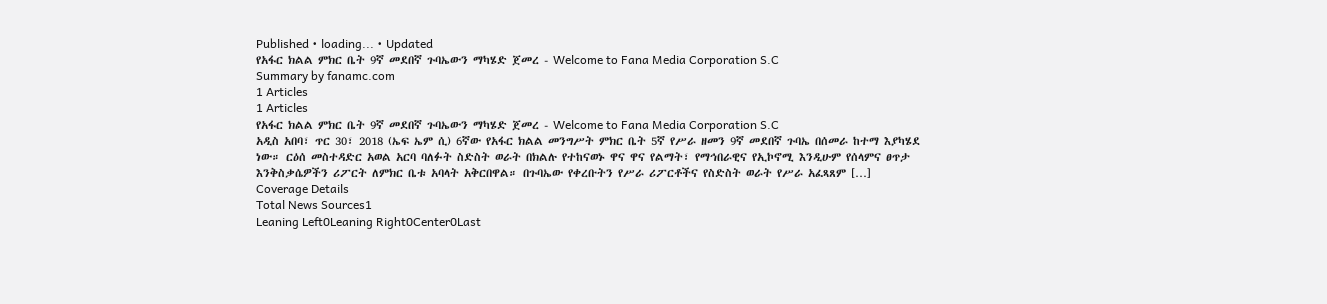Published • loading... • Updated
የአፋር ክልል ምክር ቤት 9ኛ መደበኛ ጉባኤውን ማካሄድ ጀመረ - Welcome to Fana Media Corporation S.C
Summary by fanamc.com
1 Articles
1 Articles
የአፋር ክልል ምክር ቤት 9ኛ መደበኛ ጉባኤውን ማካሄድ ጀመረ - Welcome to Fana Media Corporation S.C
አዲስ አበባ፣ ጥር 30፣ 2018 (ኤፍ ኤም ሲ) 6ኛው የአፋር ክልል መንግሥት ምክር ቤት 5ኛ የሥራ ዘመን 9ኛ መደበኛ ጉባኤ በሰመራ ከተማ እያካሄደ ነው። ርዕሰ መስተዳድር አወል አርባ ባለፉት ስድስት ወራት በክልሉ የተከናወኑ ዋና ዋና የልማት፣ የማኅበራዊና የኢኮኖሚ እንዲሁም የሰላምና ፀጥታ እንቅስቃሴዎችን ሪፖርት ለምክር ቤቱ አባላት አቅርበዋል። በጉባኤው የቀረቡትን የሥራ ሪፖርቶችና የስድስት ወራት የሥራ አፈጻጸም […]
Coverage Details
Total News Sources1
Leaning Left0Leaning Right0Center0Last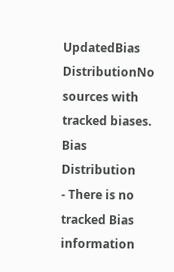UpdatedBias DistributionNo sources with tracked biases.
Bias Distribution
- There is no tracked Bias information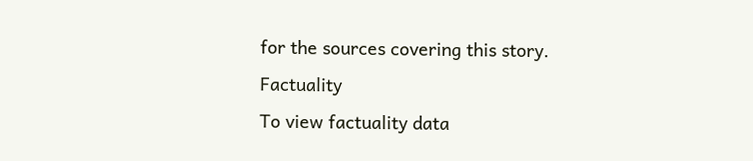for the sources covering this story.
Factuality
To view factuality data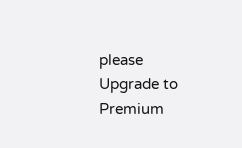please Upgrade to Premium